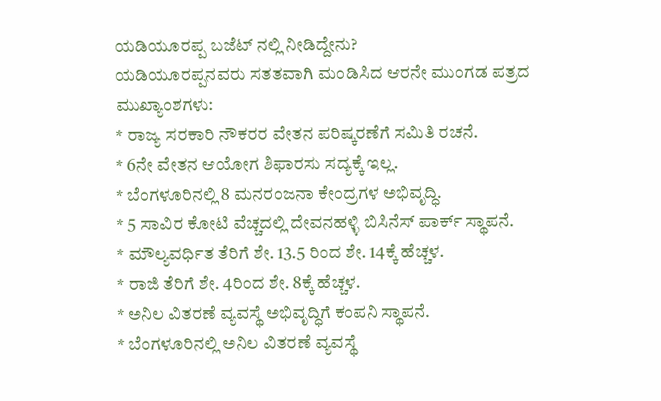ಯಡಿಯೂರಪ್ಪ ಬಜೆಟ್ ನಲ್ಲಿ ನೀಡಿದ್ದೇನು?
ಯಡಿಯೂರಪ್ಪನವರು ಸತತವಾಗಿ ಮಂಡಿಸಿದ ಆರನೇ ಮುಂಗಡ ಪತ್ರದ ಮುಖ್ಯಾಂಶಗಳು:
* ರಾಜ್ಯ ಸರಕಾರಿ ನೌಕರರ ವೇತನ ಪರಿಷ್ಕರಣೆಗೆ ಸಮಿತಿ ರಚನೆ.
* 6ನೇ ವೇತನ ಆಯೋಗ ಶಿಫಾರಸು ಸದ್ಯಕ್ಕೆ ಇಲ್ಲ.
* ಬೆಂಗಳೂರಿನಲ್ಲಿ 8 ಮನರಂಜನಾ ಕೇಂದ್ರಗಳ ಅಭಿವೃದ್ಧಿ.
* 5 ಸಾವಿರ ಕೋಟಿ ವೆಚ್ಚದಲ್ಲಿ ದೇವನಹಳ್ಳಿ ಬಿಸಿನೆಸ್ ಪಾರ್ಕ್ ಸ್ಥಾಪನೆ.
* ಮೌಲ್ಯವರ್ಧಿತ ತೆರಿಗೆ ಶೇ. 13.5 ರಿಂದ ಶೇ. 14ಕ್ಕೆ ಹೆಚ್ಚಳ.
* ರಾಜಿ ತೆರಿಗೆ ಶೇ. 4ರಿಂದ ಶೇ. 8ಕ್ಕೆ ಹೆಚ್ಚಳ.
* ಅನಿಲ ವಿತರಣೆ ವ್ಯವಸ್ಥೆ ಅಭಿವೃದ್ಧಿಗೆ ಕಂಪನಿ ಸ್ಥಾಪನೆ.
* ಬೆಂಗಳೂರಿನಲ್ಲಿ ಅನಿಲ ವಿತರಣೆ ವ್ಯವಸ್ಥೆ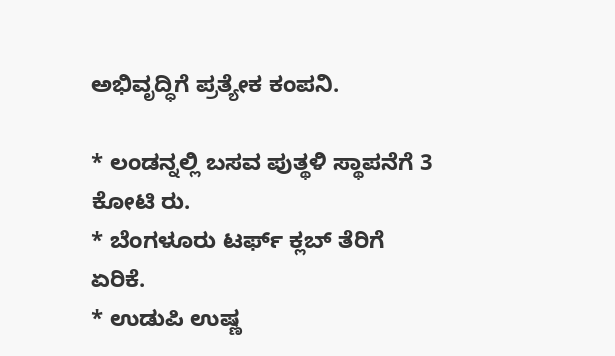ಅಭಿವೃದ್ಧಿಗೆ ಪ್ರತ್ಯೇಕ ಕಂಪನಿ.

* ಲಂಡನ್ನಲ್ಲಿ ಬಸವ ಪುತ್ಥಳಿ ಸ್ಥಾಪನೆಗೆ 3 ಕೋಟಿ ರು.
* ಬೆಂಗಳೂರು ಟರ್ಫ್ ಕ್ಲಬ್ ತೆರಿಗೆ ಏರಿಕೆ.
* ಉಡುಪಿ ಉಷ್ಣ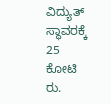ವಿದ್ಯುತ್ ಸ್ಥಾವರಕ್ಕೆ 25 ಕೋಟಿ ರು.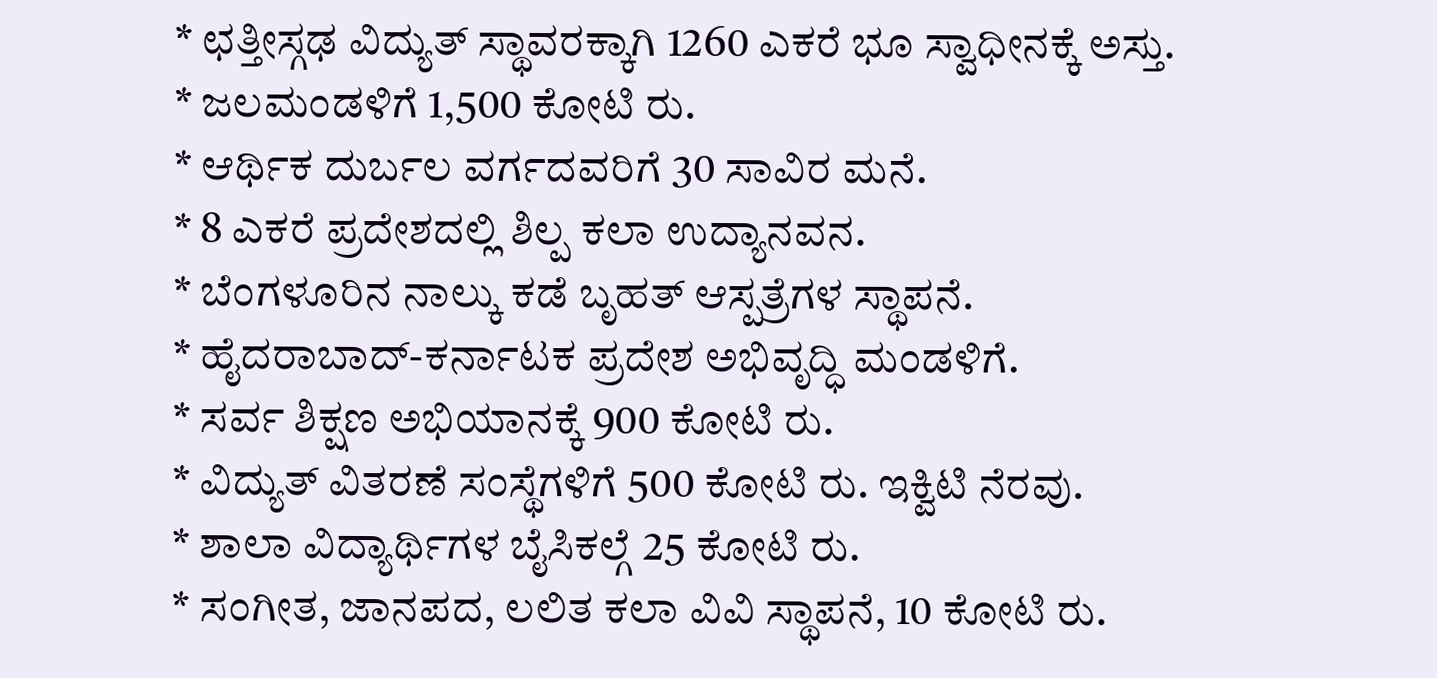* ಛತ್ತೀಸ್ಗಢ ವಿದ್ಯುತ್ ಸ್ಥಾವರಕ್ಕಾಗಿ 1260 ಎಕರೆ ಭೂ ಸ್ವಾಧೀನಕ್ಕೆ ಅಸ್ತು.
* ಜಲಮಂಡಳಿಗೆ 1,500 ಕೋಟಿ ರು.
* ಆರ್ಥಿಕ ದುರ್ಬಲ ವರ್ಗದವರಿಗೆ 30 ಸಾವಿರ ಮನೆ.
* 8 ಎಕರೆ ಪ್ರದೇಶದಲ್ಲಿ ಶಿಲ್ಪ ಕಲಾ ಉದ್ಯಾನವನ.
* ಬೆಂಗಳೂರಿನ ನಾಲ್ಕು ಕಡೆ ಬೃಹತ್ ಆಸ್ಪತ್ರೆಗಳ ಸ್ಥಾಪನೆ.
* ಹೈದರಾಬಾದ್-ಕರ್ನಾಟಕ ಪ್ರದೇಶ ಅಭಿವೃದ್ಧಿ ಮಂಡಳಿಗೆ.
* ಸರ್ವ ಶಿಕ್ಷಣ ಅಭಿಯಾನಕ್ಕೆ 900 ಕೋಟಿ ರು.
* ವಿದ್ಯುತ್ ವಿತರಣೆ ಸಂಸ್ಥೆಗಳಿಗೆ 500 ಕೋಟಿ ರು. ಇಕ್ವಿಟಿ ನೆರವು.
* ಶಾಲಾ ವಿದ್ಯಾರ್ಥಿಗಳ ಬೈಸಿಕಲ್ಗೆ 25 ಕೋಟಿ ರು.
* ಸಂಗೀತ, ಜಾನಪದ, ಲಲಿತ ಕಲಾ ವಿವಿ ಸ್ಥಾಪನೆ, 10 ಕೋಟಿ ರು.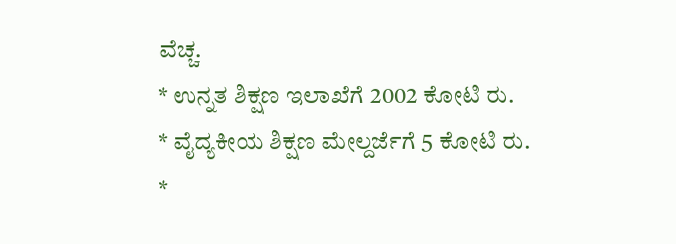ವೆಚ್ಚ.
* ಉನ್ನತ ಶಿಕ್ಷಣ ಇಲಾಖೆಗೆ 2002 ಕೋಟಿ ರು.
* ವೈದ್ಯಕೀಯ ಶಿಕ್ಷಣ ಮೇಲ್ದರ್ಜೆಗೆ 5 ಕೋಟಿ ರು.
*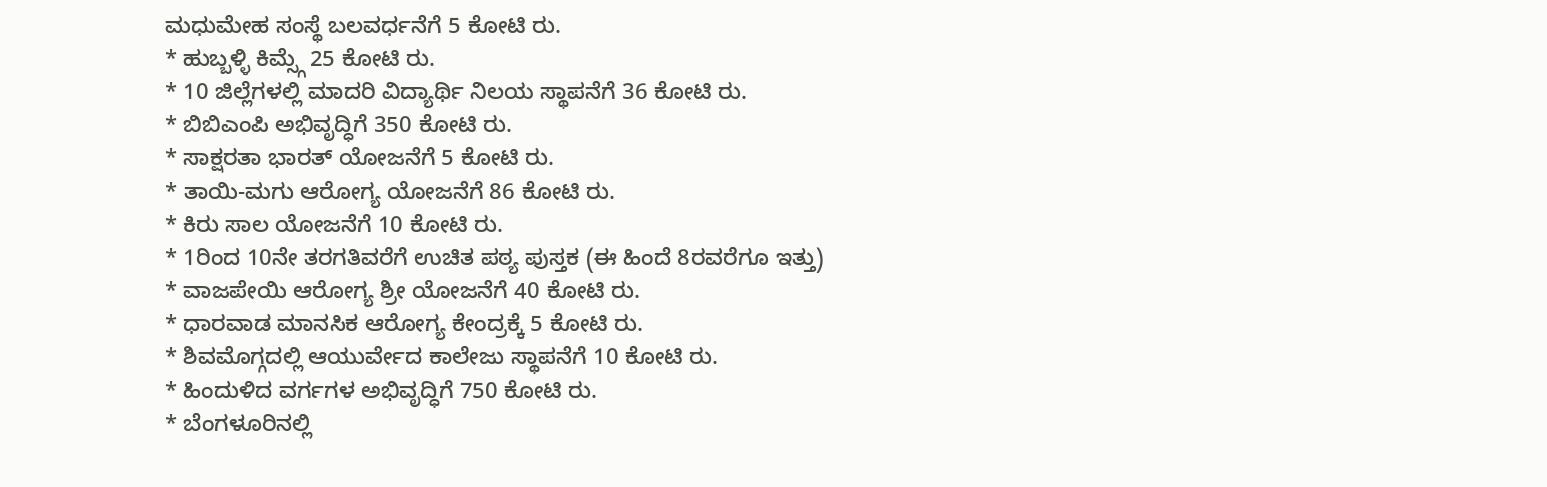ಮಧುಮೇಹ ಸಂಸ್ಥೆ ಬಲವರ್ಧನೆಗೆ 5 ಕೋಟಿ ರು.
* ಹುಬ್ಬಳ್ಳಿ ಕಿಮ್ಸ್ಗೆ 25 ಕೋಟಿ ರು.
* 10 ಜಿಲ್ಲೆಗಳಲ್ಲಿ ಮಾದರಿ ವಿದ್ಯಾರ್ಥಿ ನಿಲಯ ಸ್ಥಾಪನೆಗೆ 36 ಕೋಟಿ ರು.
* ಬಿಬಿಎಂಪಿ ಅಭಿವೃದ್ಧಿಗೆ 350 ಕೋಟಿ ರು.
* ಸಾಕ್ಷರತಾ ಭಾರತ್ ಯೋಜನೆಗೆ 5 ಕೋಟಿ ರು.
* ತಾಯಿ-ಮಗು ಆರೋಗ್ಯ ಯೋಜನೆಗೆ 86 ಕೋಟಿ ರು.
* ಕಿರು ಸಾಲ ಯೋಜನೆಗೆ 10 ಕೋಟಿ ರು.
* 1ರಿಂದ 10ನೇ ತರಗತಿವರೆಗೆ ಉಚಿತ ಪಠ್ಯ ಪುಸ್ತಕ (ಈ ಹಿಂದೆ 8ರವರೆಗೂ ಇತ್ತು)
* ವಾಜಪೇಯಿ ಆರೋಗ್ಯ ಶ್ರೀ ಯೋಜನೆಗೆ 40 ಕೋಟಿ ರು.
* ಧಾರವಾಡ ಮಾನಸಿಕ ಆರೋಗ್ಯ ಕೇಂದ್ರಕ್ಕೆ 5 ಕೋಟಿ ರು.
* ಶಿವಮೊಗ್ಗದಲ್ಲಿ ಆಯುರ್ವೇದ ಕಾಲೇಜು ಸ್ಥಾಪನೆಗೆ 10 ಕೋಟಿ ರು.
* ಹಿಂದುಳಿದ ವರ್ಗಗಳ ಅಭಿವೃದ್ಧಿಗೆ 750 ಕೋಟಿ ರು.
* ಬೆಂಗಳೂರಿನಲ್ಲಿ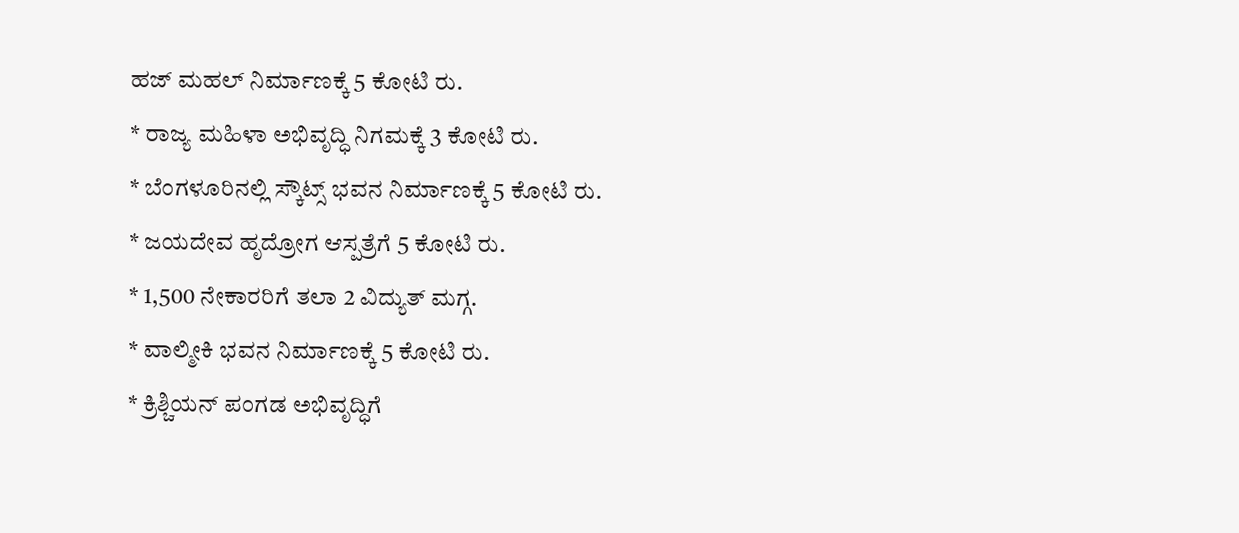ಹಜ್ ಮಹಲ್ ನಿರ್ಮಾಣಕ್ಕೆ 5 ಕೋಟಿ ರು.
* ರಾಜ್ಯ ಮಹಿಳಾ ಅಭಿವೃದ್ಧಿ ನಿಗಮಕ್ಕೆ 3 ಕೋಟಿ ರು.
* ಬೆಂಗಳೂರಿನಲ್ಲಿ ಸ್ಕೌಟ್ಸ್ ಭವನ ನಿರ್ಮಾಣಕ್ಕೆ 5 ಕೋಟಿ ರು.
* ಜಯದೇವ ಹೃದ್ರೋಗ ಆಸ್ಪತ್ರೆಗೆ 5 ಕೋಟಿ ರು.
* 1,500 ನೇಕಾರರಿಗೆ ತಲಾ 2 ವಿದ್ಯುತ್ ಮಗ್ಗ.
* ವಾಲ್ಮೀಕಿ ಭವನ ನಿರ್ಮಾಣಕ್ಕೆ 5 ಕೋಟಿ ರು.
* ಕ್ರಿಶ್ಚಿಯನ್ ಪಂಗಡ ಅಭಿವೃದ್ಧಿಗೆ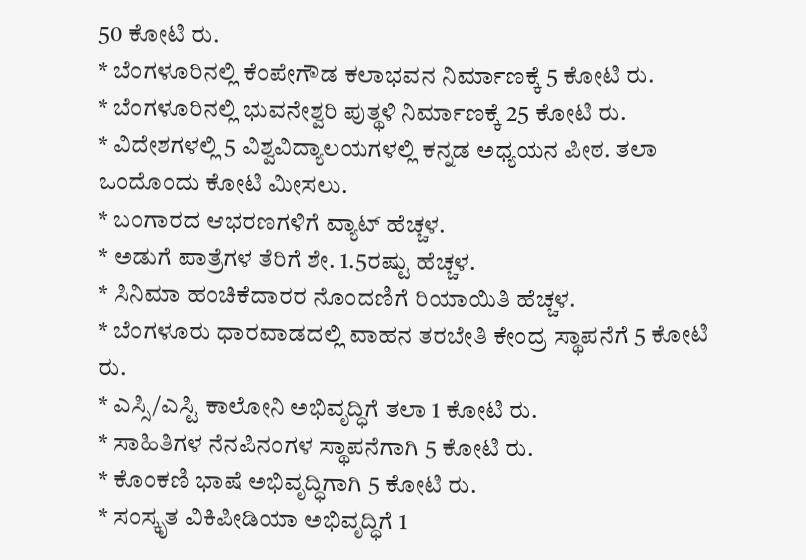50 ಕೋಟಿ ರು.
* ಬೆಂಗಳೂರಿನಲ್ಲಿ ಕೆಂಪೇಗೌಡ ಕಲಾಭವನ ನಿರ್ಮಾಣಕ್ಕೆ 5 ಕೋಟಿ ರು.
* ಬೆಂಗಳೂರಿನಲ್ಲಿ ಭುವನೇಶ್ವರಿ ಪುತ್ಥಳಿ ನಿರ್ಮಾಣಕ್ಕೆ 25 ಕೋಟಿ ರು.
* ವಿದೇಶಗಳಲ್ಲಿ 5 ವಿಶ್ವವಿದ್ಯಾಲಯಗಳಲ್ಲಿ ಕನ್ನಡ ಅಧ್ಯಯನ ಪೀಠ. ತಲಾ ಒಂದೊಂದು ಕೋಟಿ ಮೀಸಲು.
* ಬಂಗಾರದ ಆಭರಣಗಳಿಗೆ ವ್ಯಾಟ್ ಹೆಚ್ಚಳ.
* ಅಡುಗೆ ಪಾತ್ರೆಗಳ ತೆರಿಗೆ ಶೇ. 1.5ರಷ್ಟು ಹೆಚ್ಚಳ.
* ಸಿನಿಮಾ ಹಂಚಿಕೆದಾರರ ನೊಂದಣಿಗೆ ರಿಯಾಯಿತಿ ಹೆಚ್ಚಳ.
* ಬೆಂಗಳೂರು ಧಾರವಾಡದಲ್ಲಿ ವಾಹನ ತರಬೇತಿ ಕೇಂದ್ರ ಸ್ಥಾಪನೆಗೆ 5 ಕೋಟಿ ರು.
* ಎಸ್ಸಿ/ಎಸ್ಟಿ ಕಾಲೋನಿ ಅಭಿವೃದ್ಧಿಗೆ ತಲಾ 1 ಕೋಟಿ ರು.
* ಸಾಹಿತಿಗಳ ನೆನಪಿನಂಗಳ ಸ್ಥಾಪನೆಗಾಗಿ 5 ಕೋಟಿ ರು.
* ಕೊಂಕಣಿ ಭಾಷೆ ಅಭಿವೃದ್ಧಿಗಾಗಿ 5 ಕೋಟಿ ರು.
* ಸಂಸ್ಕೃತ ವಿಕಿಪೀಡಿಯಾ ಅಭಿವೃದ್ಧಿಗೆ 1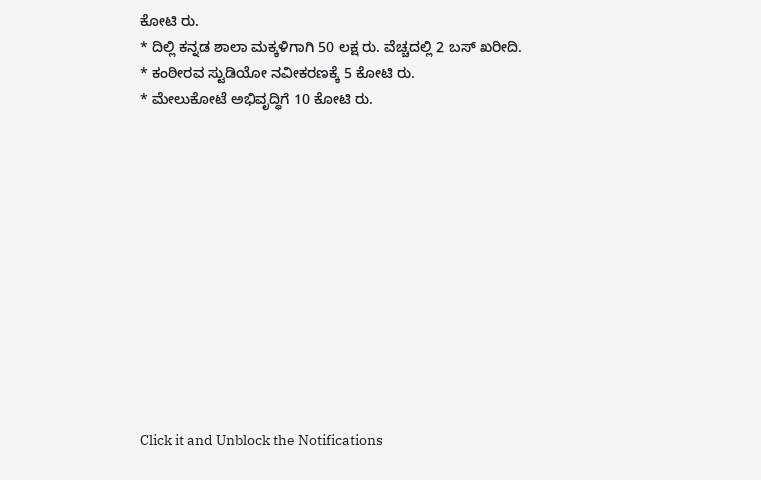ಕೋಟಿ ರು.
* ದಿಲ್ಲಿ ಕನ್ನಡ ಶಾಲಾ ಮಕ್ಕಳಿಗಾಗಿ 50 ಲಕ್ಷ ರು. ವೆಚ್ಚದಲ್ಲಿ 2 ಬಸ್ ಖರೀದಿ.
* ಕಂಠೀರವ ಸ್ಟುಡಿಯೋ ನವೀಕರಣಕ್ಕೆ 5 ಕೋಟಿ ರು.
* ಮೇಲುಕೋಟೆ ಅಭಿವೃದ್ಧಿಗೆ 10 ಕೋಟಿ ರು.












Click it and Unblock the Notifications